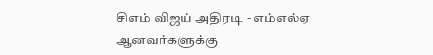சிஎம் விஜய் அதிரடி - எம்எல்ஏ ஆனவர்களுக்கு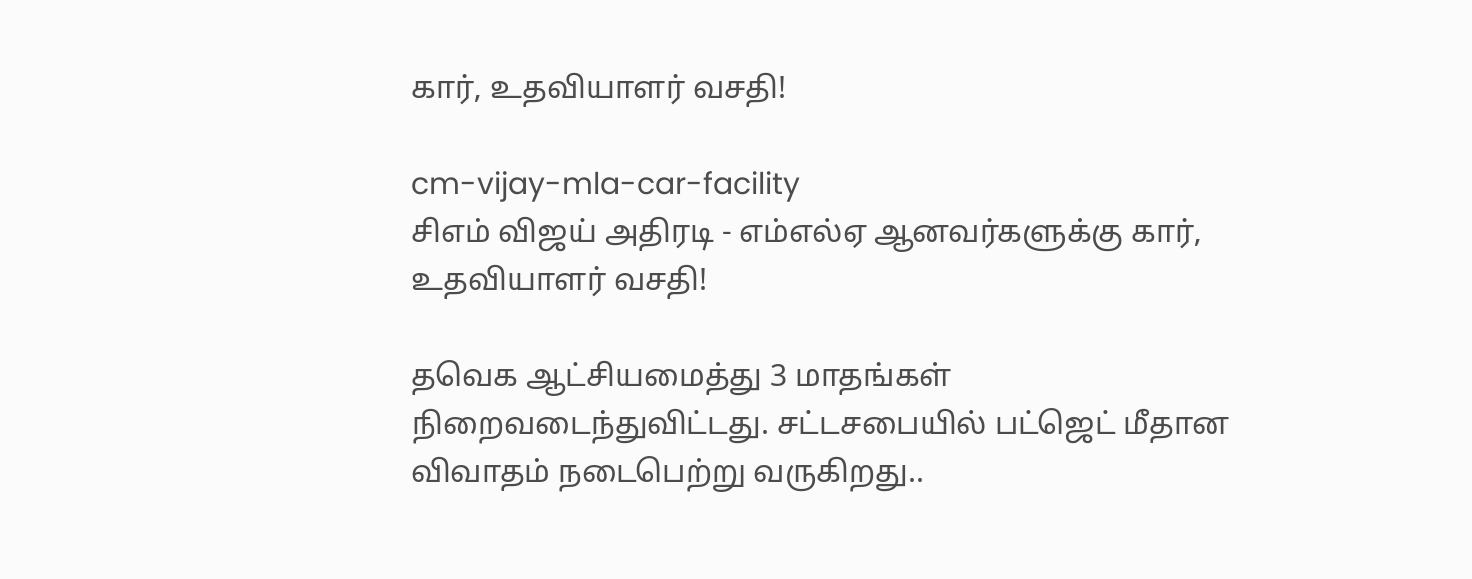கார், உதவியாளர் வசதி!

cm-vijay-mla-car-facility
சிஎம் விஜய் அதிரடி - எம்எல்ஏ ஆனவர்களுக்கு கார், உதவியாளர் வசதி!

தவெக ஆட்சியமைத்து 3 மாதங்கள் நிறைவடைந்துவிட்டது. சட்டசபையில் பட்ஜெட் மீதான விவாதம் நடைபெற்று வருகிறது..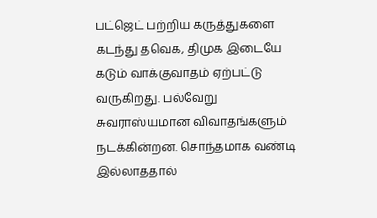பட்ஜெட் பற்றிய கருத்துகளை கடந்து தவெக, திமுக இடையே கடும் வாக்குவாதம் ஏற்பட்டு வருகிறது. பல்வேறு சுவராஸ்யமான விவாதங்களும் நடக்கின்றன. சொந்தமாக வண்டி இல்லாததால்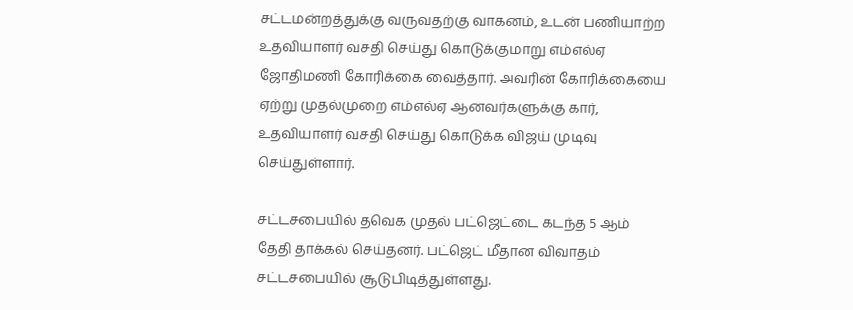சட்டமன்றத்துக்கு வருவதற்கு வாகனம், உடன் பணியாற்ற உதவியாளர் வசதி செய்து கொடுக்குமாறு எம்எல்ஏ ஜோதிமணி கோரிக்கை வைத்தார். அவரின் கோரிக்கையை ஏற்று முதல்முறை எம்எல்ஏ ஆனவர்களுக்கு கார், உதவியாளர் வசதி செய்து கொடுக்க விஜய் முடிவு செய்துள்ளார்.

சட்டசபையில் தவெக முதல் பட்ஜெட்டை கடந்த 5 ஆம் தேதி தாக்கல் செய்தனர். பட்ஜெட் மீதான விவாதம் சட்டசபையில் சூடுபிடித்துள்ளது.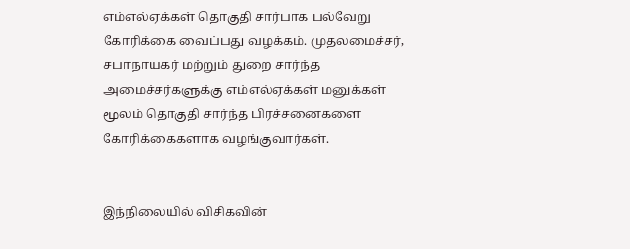எம்எல்ஏக்கள் தொகுதி சார்பாக பல்வேறு கோரிக்கை வைப்பது வழக்கம். முதலமைச்சர், சபாநாயகர் மற்றும் துறை சார்ந்த அமைச்சர்களுக்கு எம்எல்ஏக்கள் மனுக்கள் மூலம் தொகுதி சார்ந்த பிரச்சனைகளை கோரிக்கைகளாக வழங்குவார்கள்.


இந்நிலையில் விசிகவின்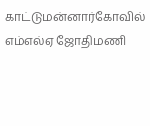காட்டுமன்னார்கோவில் எம்எல்ஏ ஜோதிமணி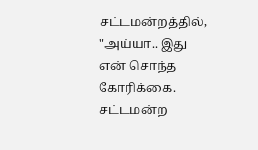சட்டமன்றத்தில், "அய்யா.. இது என் சொந்த கோரிக்கை. சட்டமன்ற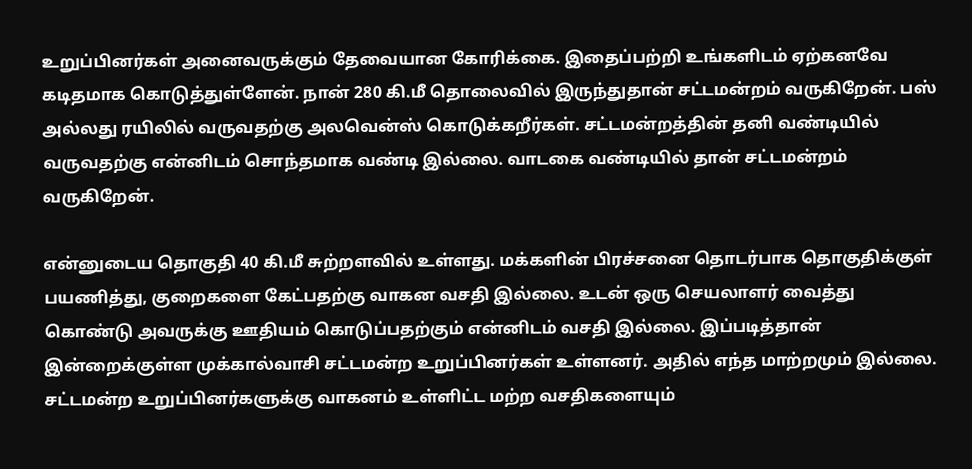உறுப்பினர்கள் அனைவருக்கும் தேவையான கோரிக்கை. இதைப்பற்றி உங்களிடம் ஏற்கனவே கடிதமாக கொடுத்துள்ளேன். நான் 280 கி.மீ தொலைவில் இருந்துதான் சட்டமன்றம் வருகிறேன். பஸ் அல்லது ரயிலில் வருவதற்கு அலவென்ஸ் கொடுக்கறீர்கள். சட்டமன்றத்தின் தனி வண்டியில் வருவதற்கு என்னிடம் சொந்தமாக வண்டி இல்லை. வாடகை வண்டியில் தான் சட்டமன்றம் வருகிறேன்.

என்னுடைய தொகுதி 40 கி.மீ சுற்றளவில் உள்ளது. மக்களின் பிரச்சனை தொடர்பாக தொகுதிக்குள் பயணித்து, குறைகளை கேட்பதற்கு வாகன வசதி இல்லை. உடன் ஒரு செயலாளர் வைத்து கொண்டு அவருக்கு ஊதியம் கொடுப்பதற்கும் என்னிடம் வசதி இல்லை. இப்படித்தான் இன்றைக்குள்ள முக்கால்வாசி சட்டமன்ற உறுப்பினர்கள் உள்ளனர். அதில் எந்த மாற்றமும் இல்லை. சட்டமன்ற உறுப்பினர்களுக்கு வாகனம் உள்ளிட்ட மற்ற வசதிகளையும்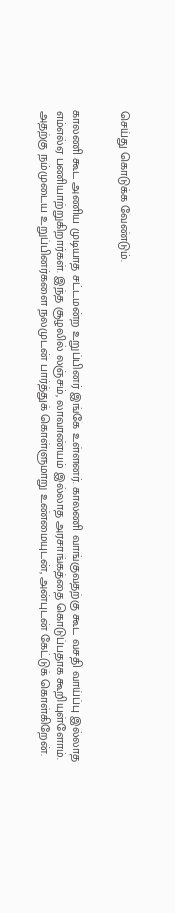செய்து கொடுக்க வேண்டும்.


காலணி கூட அணிய முடியாத சட்டமன்ற உறுப்பினர் இங்கே உள்ளனர். காலணி வாங்குவதற்கு கூட வசதி வாய்ப்பு இல்லாத எம்எல்ஏ பணியாற்றுகிறார்கள். இந்த சூழலில் லஞ்சம், லாவாண்யம் இல்லாத அரசாங்கத்தை கொடுப்பதாக கூறியுள்ளோம். அதற்கு நம்முடைய உறுப்பினர்களை நலமுடன் பார்த்துக் கொள்ளுமாறு உண்மையுடன், அன்புடன் கேட்டுக் கொள்கிறேன்.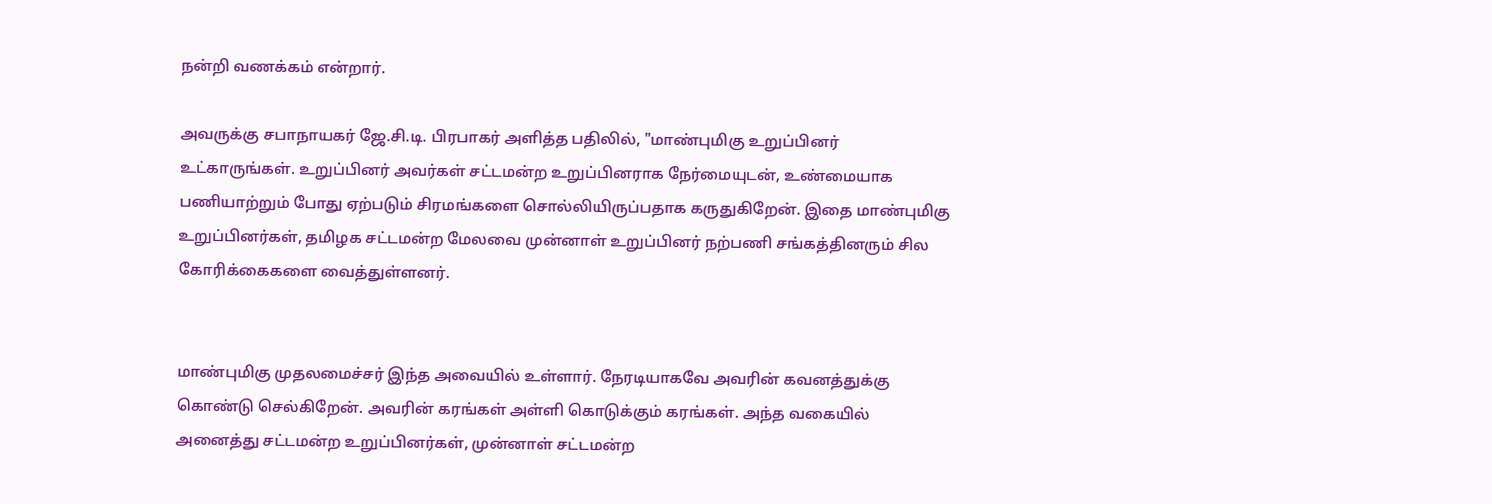நன்றி வணக்கம் என்றார்.

அவருக்கு சபாநாயகர் ஜே.சி.டி. பிரபாகர் அளித்த பதிலில், "மாண்புமிகு உறுப்பினர் உட்காருங்கள். உறுப்பினர் அவர்கள் சட்டமன்ற உறுப்பினராக நேர்மையுடன், உண்மையாக பணியாற்றும் போது ஏற்படும் சிரமங்களை சொல்லியிருப்பதாக கருதுகிறேன். இதை மாண்புமிகு உறுப்பினர்கள், தமிழக சட்டமன்ற மேலவை முன்னாள் உறுப்பினர் நற்பணி சங்கத்தினரும் சில கோரிக்கைகளை வைத்துள்ளனர்.


மாண்புமிகு முதலமைச்சர் இந்த அவையில் உள்ளார். நேரடியாகவே அவரின் கவனத்துக்கு கொண்டு செல்கிறேன். அவரின் கரங்கள் அள்ளி கொடுக்கும் கரங்கள். அந்த வகையில் அனைத்து சட்டமன்ற உறுப்பினர்கள், முன்னாள் சட்டமன்ற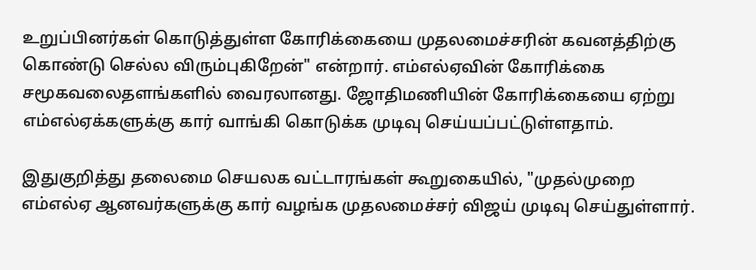உறுப்பினர்கள் கொடுத்துள்ள கோரிக்கையை முதலமைச்சரின் கவனத்திற்கு கொண்டு செல்ல விரும்புகிறேன்" என்றார். எம்எல்ஏவின் கோரிக்கை சமூகவலைதளங்களில் வைரலானது. ஜோதிமணியின் கோரிக்கையை ஏற்று எம்எல்ஏக்களுக்கு கார் வாங்கி கொடுக்க முடிவு செய்யப்பட்டுள்ளதாம்.

இதுகுறித்து தலைமை செயலக வட்டாரங்கள் கூறுகையில், "முதல்முறை எம்எல்ஏ ஆனவர்களுக்கு கார் வழங்க முதலமைச்சர் விஜய் முடிவு செய்துள்ளார்.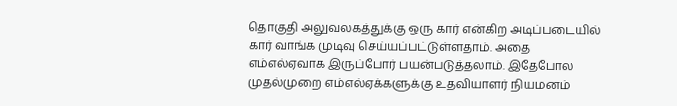தொகுதி அலுவலகத்துக்கு ஒரு கார் என்கிற அடிப்படையில் கார் வாங்க முடிவு செய்யப்பட்டுள்ளதாம். அதை எம்எல்ஏவாக இருப்போர் பயன்படுத்தலாம். இதேபோல முதல்முறை எம்எல்ஏக்களுக்கு உதவியாளர் நியமனம்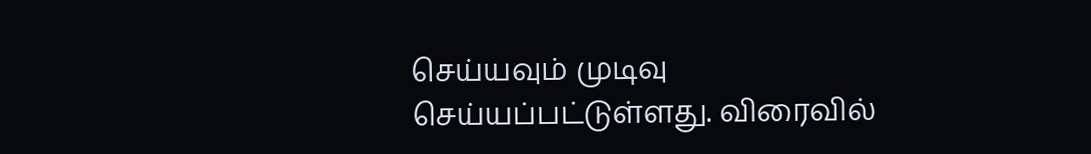செய்யவும் முடிவு செய்யப்பட்டுள்ளது. விரைவில்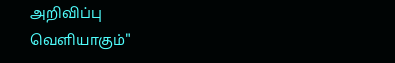அறிவிப்பு வெளியாகும்"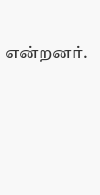என்றனர்.